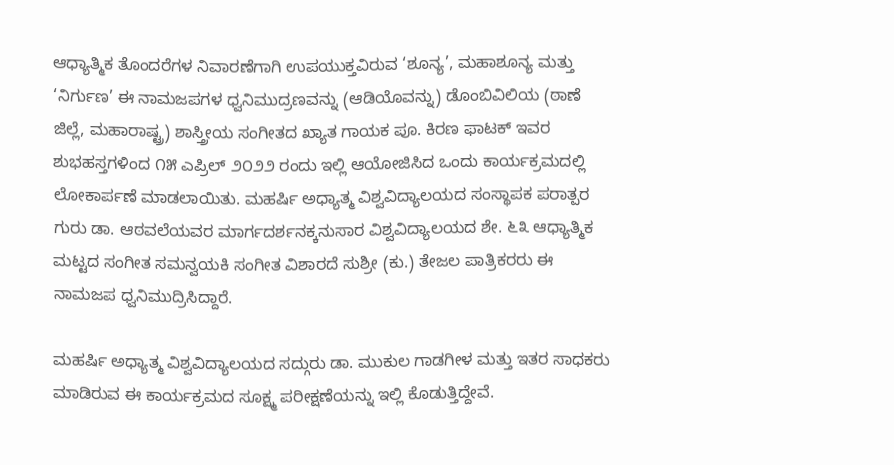ಆಧ್ಯಾತ್ಮಿಕ ತೊಂದರೆಗಳ ನಿವಾರಣೆಗಾಗಿ ಉಪಯುಕ್ತವಿರುವ ‘ಶೂನ್ಯ’, ಮಹಾಶೂನ್ಯ ಮತ್ತು ‘ನಿರ್ಗುಣ’ ಈ ನಾಮಜಪಗಳ ಧ್ವನಿಮುದ್ರಣವನ್ನು (ಆಡಿಯೊವನ್ನು) ಡೊಂಬಿವಿಲಿಯ (ಠಾಣೆ ಜಿಲ್ಲೆ, ಮಹಾರಾಷ್ಟ್ರ) ಶಾಸ್ತ್ರೀಯ ಸಂಗೀತದ ಖ್ಯಾತ ಗಾಯಕ ಪೂ. ಕಿರಣ ಫಾಟಕ್ ಇವರ ಶುಭಹಸ್ತಗಳಿಂದ ೧೫ ಎಪ್ರಿಲ್ ೨೦೨೨ ರಂದು ಇಲ್ಲಿ ಆಯೋಜಿಸಿದ ಒಂದು ಕಾರ್ಯಕ್ರಮದಲ್ಲಿ ಲೋಕಾರ್ಪಣೆ ಮಾಡಲಾಯಿತು. ಮಹರ್ಷಿ ಅಧ್ಯಾತ್ಮ ವಿಶ್ವವಿದ್ಯಾಲಯದ ಸಂಸ್ಥಾಪಕ ಪರಾತ್ಪರ ಗುರು ಡಾ. ಆಠವಲೆಯವರ ಮಾರ್ಗದರ್ಶನಕ್ಕನುಸಾರ ವಿಶ್ವವಿದ್ಯಾಲಯದ ಶೇ. ೬೩ ಆಧ್ಯಾತ್ಮಿಕ ಮಟ್ಟದ ಸಂಗೀತ ಸಮನ್ವಯಕಿ ಸಂಗೀತ ವಿಶಾರದೆ ಸುಶ್ರೀ (ಕು.) ತೇಜಲ ಪಾತ್ರಿಕರರು ಈ ನಾಮಜಪ ಧ್ವನಿಮುದ್ರಿಸಿದ್ದಾರೆ.

ಮಹರ್ಷಿ ಅಧ್ಯಾತ್ಮ ವಿಶ್ವವಿದ್ಯಾಲಯದ ಸದ್ಗುರು ಡಾ. ಮುಕುಲ ಗಾಡಗೀಳ ಮತ್ತು ಇತರ ಸಾಧಕರು ಮಾಡಿರುವ ಈ ಕಾರ್ಯಕ್ರಮದ ಸೂಕ್ಷ್ಮ ಪರೀಕ್ಷಣೆಯನ್ನು ಇಲ್ಲಿ ಕೊಡುತ್ತಿದ್ದೇವೆ.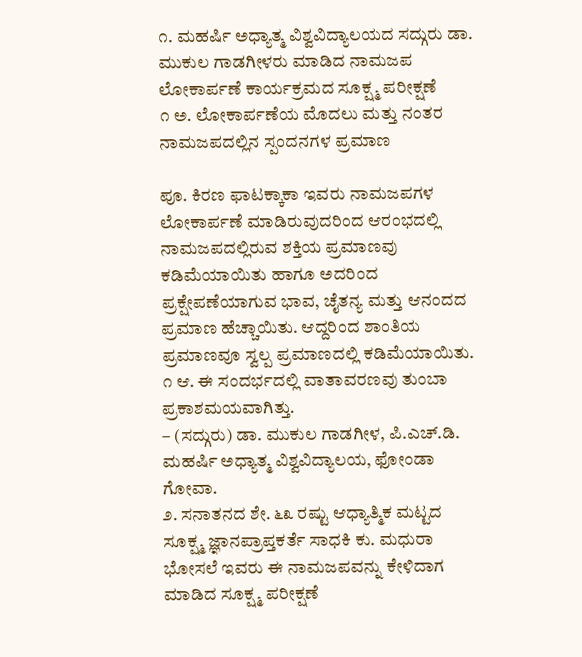೧. ಮಹರ್ಷಿ ಅಧ್ಯಾತ್ಮ ವಿಶ್ವವಿದ್ಯಾಲಯದ ಸದ್ಗುರು ಡಾ. ಮುಕುಲ ಗಾಡಗೀಳರು ಮಾಡಿದ ನಾಮಜಪ ಲೋಕಾರ್ಪಣೆ ಕಾರ್ಯಕ್ರಮದ ಸೂಕ್ಷ್ಮ ಪರೀಕ್ಷಣೆ
೧ ಅ. ಲೋಕಾರ್ಪಣೆಯ ಮೊದಲು ಮತ್ತು ನಂತರ ನಾಮಜಪದಲ್ಲಿನ ಸ್ಪಂದನಗಳ ಪ್ರಮಾಣ

ಪೂ. ಕಿರಣ ಫಾಟಕ್ಕಾಕಾ ಇವರು ನಾಮಜಪಗಳ ಲೋಕಾರ್ಪಣೆ ಮಾಡಿರುವುದರಿಂದ ಆರಂಭದಲ್ಲಿ ನಾಮಜಪದಲ್ಲಿರುವ ಶಕ್ತಿಯ ಪ್ರಮಾಣವು ಕಡಿಮೆಯಾಯಿತು ಹಾಗೂ ಅದರಿಂದ ಪ್ರಕ್ಷೇಪಣೆಯಾಗುವ ಭಾವ, ಚೈತನ್ಯ ಮತ್ತು ಆನಂದದ ಪ್ರಮಾಣ ಹೆಚ್ಚಾಯಿತು. ಆದ್ದರಿಂದ ಶಾಂತಿಯ ಪ್ರಮಾಣವೂ ಸ್ವಲ್ಪ ಪ್ರಮಾಣದಲ್ಲಿ ಕಡಿಮೆಯಾಯಿತು.
೧ ಆ. ಈ ಸಂದರ್ಭದಲ್ಲಿ ವಾತಾವರಣವು ತುಂಬಾ ಪ್ರಕಾಶಮಯವಾಗಿತ್ತು.
– (ಸದ್ಗುರು) ಡಾ. ಮುಕುಲ ಗಾಡಗೀಳ, ಪಿ.ಎಚ್.ಡಿ. ಮಹರ್ಷಿ ಅಧ್ಯಾತ್ಮ ವಿಶ್ವವಿದ್ಯಾಲಯ, ಫೋಂಡಾ ಗೋವಾ.
೨. ಸನಾತನದ ಶೇ. ೬೩ ರಷ್ಟು ಆಧ್ಯಾತ್ಮಿಕ ಮಟ್ಟದ ಸೂಕ್ಷ್ಮ ಜ್ಞಾನಪ್ರಾಪ್ತಕರ್ತೆ ಸಾಧಕಿ ಕು. ಮಧುರಾ ಭೋಸಲೆ ಇವರು ಈ ನಾಮಜಪವನ್ನು ಕೇಳಿದಾಗ ಮಾಡಿದ ಸೂಕ್ಷ್ಮ ಪರೀಕ್ಷಣೆ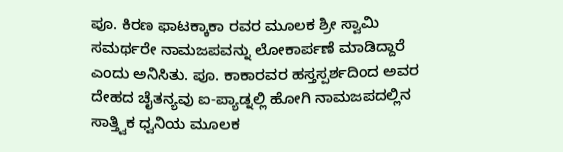ಪೂ. ಕಿರಣ ಫಾಟಕ್ಕಾಕಾ ರವರ ಮೂಲಕ ಶ್ರೀ ಸ್ವಾಮಿ ಸಮರ್ಥರೇ ನಾಮಜಪವನ್ನು ಲೋಕಾರ್ಪಣೆ ಮಾಡಿದ್ದಾರೆ ಎಂದು ಅನಿಸಿತು. ಪೂ. ಕಾಕಾರವರ ಹಸ್ತಸ್ಪರ್ಶದಿಂದ ಅವರ ದೇಹದ ಚೈತನ್ಯವು ಐ-ಪ್ಯಾಡ್ನಲ್ಲಿ ಹೋಗಿ ನಾಮಜಪದಲ್ಲಿನ ಸಾತ್ತ್ವಿಕ ಧ್ವನಿಯ ಮೂಲಕ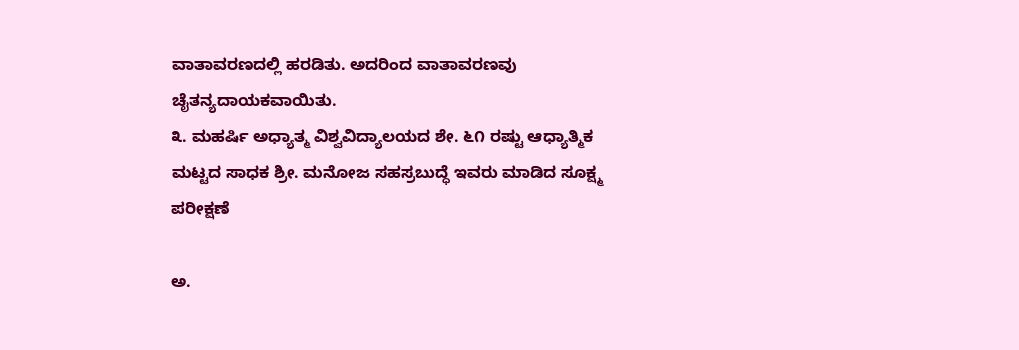ವಾತಾವರಣದಲ್ಲಿ ಹರಡಿತು. ಅದರಿಂದ ವಾತಾವರಣವು ಚೈತನ್ಯದಾಯಕವಾಯಿತು.
೩. ಮಹರ್ಷಿ ಅಧ್ಯಾತ್ಮ ವಿಶ್ವವಿದ್ಯಾಲಯದ ಶೇ. ೬೧ ರಷ್ಟು ಆಧ್ಯಾತ್ಮಿಕ ಮಟ್ಟದ ಸಾಧಕ ಶ್ರೀ. ಮನೋಜ ಸಹಸ್ರಬುದ್ಧೆ ಇವರು ಮಾಡಿದ ಸೂಕ್ಷ್ಮ ಪರೀಕ್ಷಣೆ

ಅ.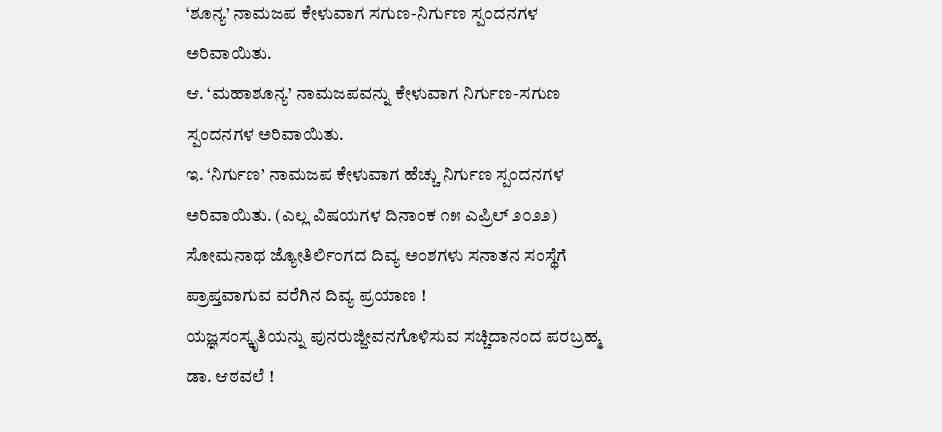‘ಶೂನ್ಯ’ ನಾಮಜಪ ಕೇಳುವಾಗ ಸಗುಣ-ನಿರ್ಗುಣ ಸ್ಪಂದನಗಳ ಅರಿವಾಯಿತು.
ಆ. ‘ಮಹಾಶೂನ್ಯ’ ನಾಮಜಪವನ್ನು ಕೇಳುವಾಗ ನಿರ್ಗುಣ-ಸಗುಣ ಸ್ಪಂದನಗಳ ಅರಿವಾಯಿತು.
ಇ. ‘ನಿರ್ಗುಣ’ ನಾಮಜಪ ಕೇಳುವಾಗ ಹೆಚ್ಚು ನಿರ್ಗುಣ ಸ್ಪಂದನಗಳ ಅರಿವಾಯಿತು. (ಎಲ್ಲ ವಿಷಯಗಳ ದಿನಾಂಕ ೧೫ ಎಪ್ರಿಲ್ ೨೦೨೨)
ಸೋಮನಾಥ ಜ್ಯೋತಿರ್ಲಿಂಗದ ದಿವ್ಯ ಅಂಶಗಳು ಸನಾತನ ಸಂಸ್ಥೆಗೆ ಪ್ರಾಪ್ತವಾಗುವ ವರೆಗಿನ ದಿವ್ಯ ಪ್ರಯಾಣ !
ಯಜ್ಞಸಂಸ್ಕೃತಿಯನ್ನು ಪುನರುಜ್ಜೀವನಗೊಳಿಸುವ ಸಚ್ಚಿದಾನಂದ ಪರಬ್ರಹ್ಮ ಡಾ. ಆಠವಲೆ !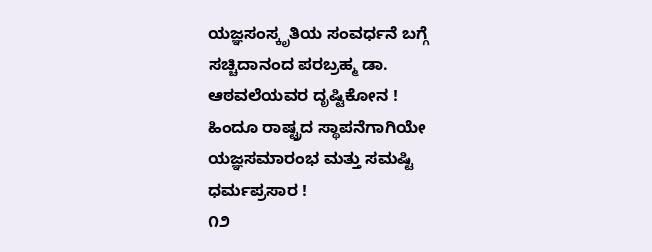ಯಜ್ಞಸಂಸ್ಕೃತಿಯ ಸಂವರ್ಧನೆ ಬಗ್ಗೆ ಸಚ್ಚಿದಾನಂದ ಪರಬ್ರಹ್ಮ ಡಾ. ಆಠವಲೆಯವರ ದೃಷ್ಟಿಕೋನ !
ಹಿಂದೂ ರಾಷ್ಟ್ರದ ಸ್ಥಾಪನೆಗಾಗಿಯೇ ಯಜ್ಞಸಮಾರಂಭ ಮತ್ತು ಸಮಷ್ಟಿ ಧರ್ಮಪ್ರಸಾರ !
೧೨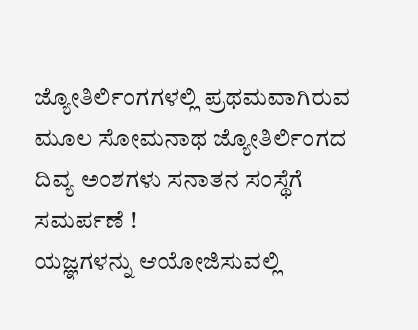ಜ್ಯೋತಿರ್ಲಿಂಗಗಳಲ್ಲಿ ಪ್ರಥಮವಾಗಿರುವ ಮೂಲ ಸೋಮನಾಥ ಜ್ಯೋತಿರ್ಲಿಂಗದ ದಿವ್ಯ ಅಂಶಗಳು ಸನಾತನ ಸಂಸ್ಥೆಗೆ ಸಮರ್ಪಣೆ !
ಯಜ್ಞಗಳನ್ನು ಆಯೋಜಿಸುವಲ್ಲಿ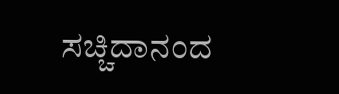ಸಚ್ಚಿದಾನಂದ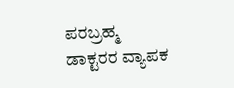ಪರಬ್ರಹ್ಮ ಡಾಕ್ಟರರ ವ್ಯಾಪಕ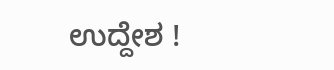ಉದ್ದೇಶ !